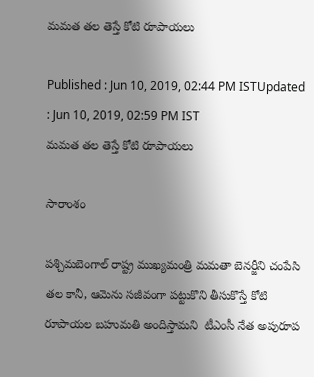మమత తల తెస్తే కోటి రూపాయలు

Published : Jun 10, 2019, 02:44 PM ISTUpdated : Jun 10, 2019, 02:59 PM IST
మమత తల తెస్తే కోటి రూపాయలు

సారాంశం

పశ్చిమబెంగాల్ రాష్ట్ర ముఖ్యమంత్రి మమతా బెనర్జీని చంపేసి తల కానీ, ఆమెను సజీవంగా పట్టుకొని తీసుకొస్తే కోటి రూపాయల బహుమతి అందిస్తామని  టీఎంసీ నేత అపురూప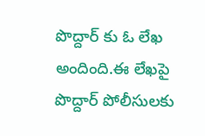పొద్దార్ కు ఓ లేఖ అందింది.ఈ లేఖపై పొద్దార్ పోలీసులకు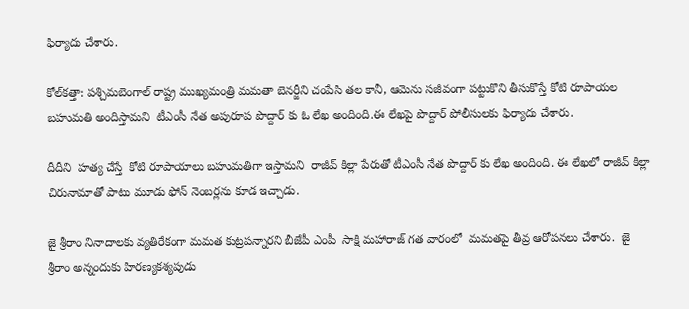ఫిర్యాదు చేశారు.

కోల్‌కత్తా: పశ్చిమబెంగాల్ రాష్ట్ర ముఖ్యమంత్రి మమతా బెనర్జీని చంపేసి తల కానీ, ఆమెను సజీవంగా పట్టుకొని తీసుకొస్తే కోటి రూపాయల బహుమతి అందిస్తామని  టీఎంసీ నేత అపురూప పొద్దార్ కు ఓ లేఖ అందింది.ఈ లేఖపై పొద్దార్ పోలీసులకు ఫిర్యాదు చేశారు.

దీదీని  హత్య చేస్తే  కోటి రూపాయాలు బహుమతిగా ఇస్తామని  రాజీవ్ కిల్లా పేరుతో టీఎంసీ నేత పొద్దార్ కు లేఖ అందింది. ఈ లేఖలో రాజీవ్ కిల్లా చిరునామాతో పాటు మూడు ఫోన్ నెంబర్లను కూడ ఇచ్చాడు.

జై శ్రీరాం నినాదాలకు వ్యతిరేకంగా మమత కుట్రపన్నారని బీజేపీ ఎంపీ  సాక్షి మహారాజ్ గత వారంలో  మమతపై తీవ్ర ఆరోపనలు చేశారు.  జై శ్రీరాం అన్నందుకు హిరణ్యకశ్యపుడు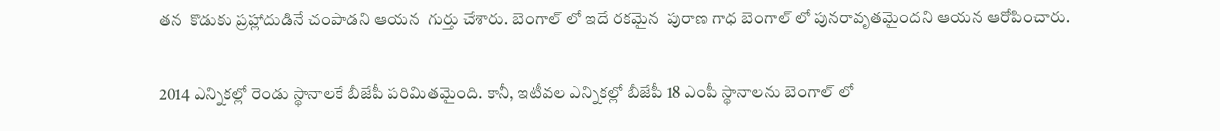తన  కొడుకు ప్రహ్లాదుడినే చంపాడని ఆయన  గుర్తు చేశారు. బెంగాల్ లో ఇదే రకమైన  పురాణ గాధ బెంగాల్ లో పునరావృతమైందని ఆయన ఆరోపించారు.

2014 ఎన్నికల్లో రెండు స్థానాలకే బీజేపీ పరిమితమైంది. కానీ, ఇటీవల ఎన్నికల్లో బీజేపీ 18 ఎంపీ స్థానాలను బెంగాల్ లో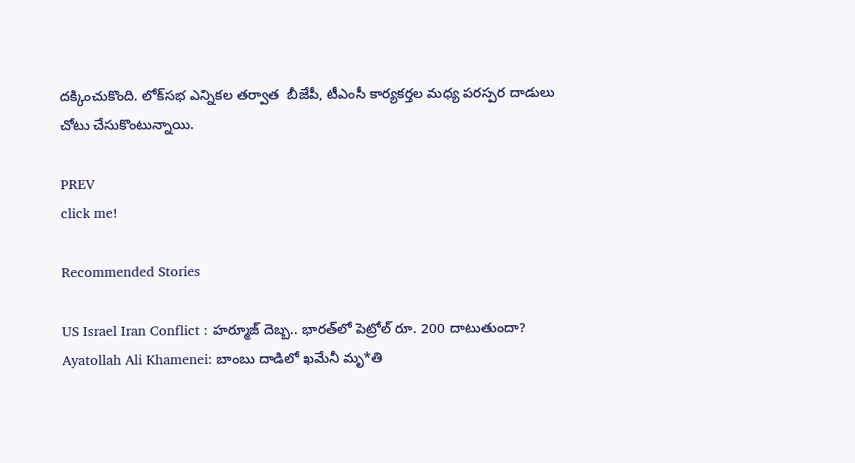దక్కించుకొంది. లోక్‌సభ ఎన్నికల తర్వాత  బీజేపీ, టీఎంసీ కార్యకర్తల మధ్య పరస్పర దాడులు చోటు చేసుకొంటున్నాయి.

PREV
click me!

Recommended Stories

US Israel Iran Conflict : హర్మూజ్‌ దెబ్బ.. భారత్‌లో పెట్రోల్ రూ. 200 దాటుతుందా?
Ayatollah Ali Khamenei: బాంబు దాడిలో ఖమేనీ మృ*తి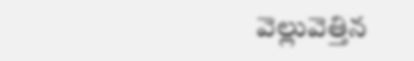వెల్లువెత్తిన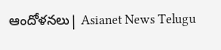ఆందోళనలు| Asianet News Telugu